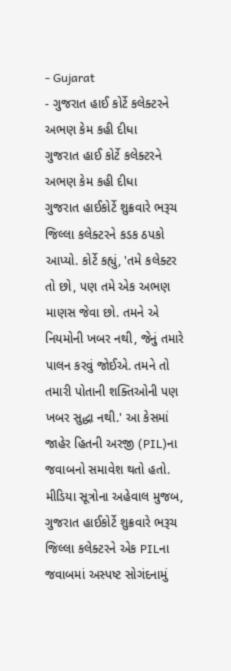- Gujarat
- ગુજરાત હાઈ કોર્ટે કલેક્ટરને અભણ કેમ કહી દીધા
ગુજરાત હાઈ કોર્ટે કલેક્ટરને અભણ કેમ કહી દીધા
ગુજરાત હાઈકોર્ટે શુક્રવારે ભરૂચ જિલ્લા કલેક્ટરને કડક ઠપકો આપ્યો. કોર્ટે કહ્યું, 'તમે કલેક્ટર તો છો, પણ તમે એક અભણ માણસ જેવા છો. તમને એ નિયમોની ખબર નથી, જેનું તમારે પાલન કરવું જોઈએ. તમને તો તમારી પોતાની શક્તિઓની પણ ખબર સુદ્ધા નથી.' આ કેસમાં જાહેર હિતની અરજી (PIL)ના જવાબનો સમાવેશ થતો હતો.
મીડિયા સૂત્રોના અહેવાલ મુજબ, ગુજરાત હાઈકોર્ટે શુક્રવારે ભરૂચ જિલ્લા કલેક્ટરને એક PILના જવાબમાં અસ્પષ્ટ સોગંદનામું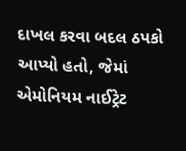દાખલ કરવા બદલ ઠપકો આપ્યો હતો, જેમાં એમોનિયમ નાઈટ્રેટ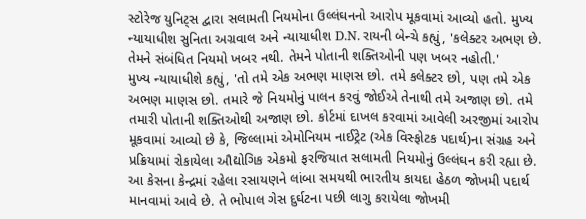સ્ટોરેજ યુનિટ્સ દ્વારા સલામતી નિયમોના ઉલ્લંઘનનો આરોપ મૂકવામાં આવ્યો હતો. મુખ્ય ન્યાયાધીશ સુનિતા અગ્રવાલ અને ન્યાયાધીશ D.N. રાયની બેન્ચે કહ્યું, 'કલેક્ટર અભણ છે. તેમને સંબંધિત નિયમો ખબર નથી. તેમને પોતાની શક્તિઓની પણ ખબર નહોતી.'
મુખ્ય ન્યાયાધીશે કહ્યું, 'તો તમે એક અભણ માણસ છો. તમે કલેક્ટર છો, પણ તમે એક અભણ માણસ છો. તમારે જે નિયમોનું પાલન કરવું જોઈએ તેનાથી તમે અજાણ છો. તમે તમારી પોતાની શક્તિઓથી અજાણ છો. કોર્ટમાં દાખલ કરવામાં આવેલી અરજીમાં આરોપ મૂકવામાં આવ્યો છે કે, જિલ્લામાં એમોનિયમ નાઈટ્રેટ (એક વિસ્ફોટક પદાર્થ)ના સંગ્રહ અને પ્રક્રિયામાં રોકાયેલા ઔદ્યોગિક એકમો ફરજિયાત સલામતી નિયમોનું ઉલ્લંઘન કરી રહ્યા છે.
આ કેસના કેન્દ્રમાં રહેલા રસાયણને લાંબા સમયથી ભારતીય કાયદા હેઠળ જોખમી પદાર્થ માનવામાં આવે છે. તે ભોપાલ ગેસ દુર્ઘટના પછી લાગુ કરાયેલા જોખમી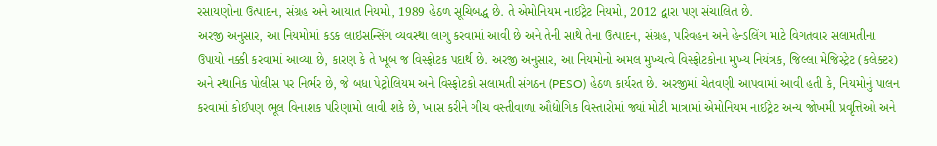રસાયણોના ઉત્પાદન, સંગ્રહ અને આયાત નિયમો, 1989 હેઠળ સૂચિબદ્ધ છે. તે એમોનિયમ નાઈટ્રેટ નિયમો, 2012 દ્વારા પણ સંચાલિત છે.
અરજી અનુસાર, આ નિયમોમાં કડક લાઇસન્સિંગ વ્યવસ્થા લાગુ કરવામાં આવી છે અને તેની સાથે તેના ઉત્પાદન, સંગ્રહ, પરિવહન અને હેન્ડલિંગ માટે વિગતવાર સલામતીના ઉપાયો નક્કી કરવામાં આવ્યા છે, કારણ કે તે ખૂબ જ વિસ્ફોટક પદાર્થ છે. અરજી અનુસાર, આ નિયમોનો અમલ મુખ્યત્વે વિસ્ફોટકોના મુખ્ય નિયંત્રક, જિલ્લા મેજિસ્ટ્રેટ (કલેક્ટર) અને સ્થાનિક પોલીસ પર નિર્ભર છે, જે બધા પેટ્રોલિયમ અને વિસ્ફોટકો સલામતી સંગઠન (PESO) હેઠળ કાર્યરત છે. અરજીમાં ચેતવણી આપવામાં આવી હતી કે, નિયમોનું પાલન કરવામાં કોઈપણ ભૂલ વિનાશક પરિણામો લાવી શકે છે, ખાસ કરીને ગીચ વસ્તીવાળા ઔદ્યોગિક વિસ્તારોમાં જ્યાં મોટી માત્રામાં એમોનિયમ નાઈટ્રેટ અન્ય જોખમી પ્રવૃત્તિઓ અને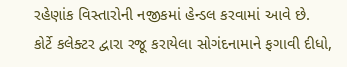રહેણાંક વિસ્તારોની નજીકમાં હેન્ડલ કરવામાં આવે છે.
કોર્ટે કલેક્ટર દ્વારા રજૂ કરાયેલા સોગંદનામાને ફગાવી દીધો,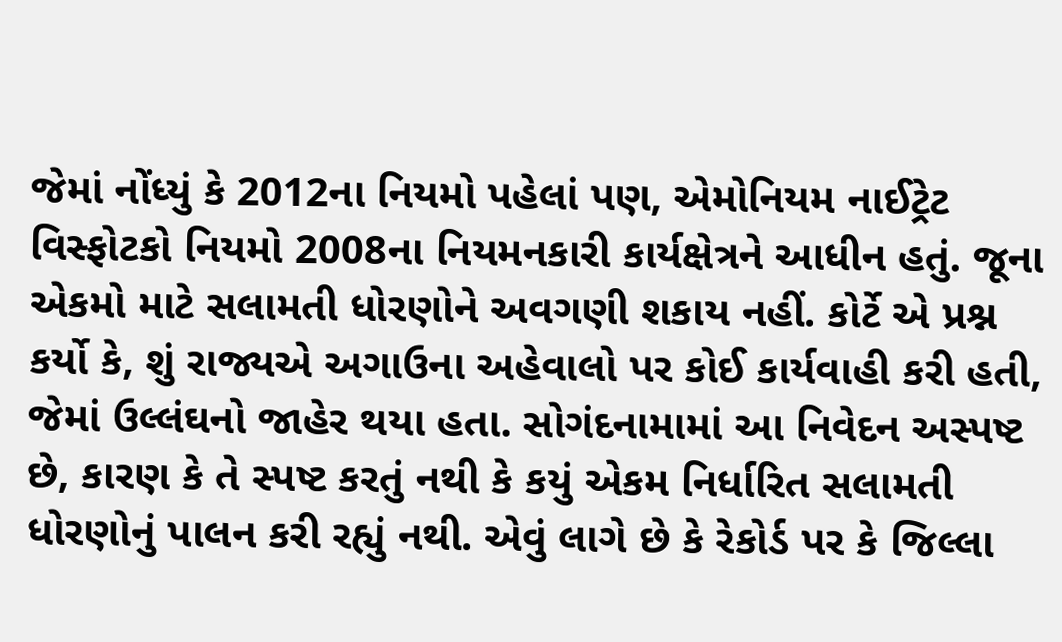જેમાં નોંધ્યું કે 2012ના નિયમો પહેલાં પણ, એમોનિયમ નાઈટ્રેટ વિસ્ફોટકો નિયમો 2008ના નિયમનકારી કાર્યક્ષેત્રને આધીન હતું. જૂના એકમો માટે સલામતી ધોરણોને અવગણી શકાય નહીં. કોર્ટે એ પ્રશ્ન કર્યો કે, શું રાજ્યએ અગાઉના અહેવાલો પર કોઈ કાર્યવાહી કરી હતી, જેમાં ઉલ્લંઘનો જાહેર થયા હતા. સોગંદનામામાં આ નિવેદન અસ્પષ્ટ છે, કારણ કે તે સ્પષ્ટ કરતું નથી કે કયું એકમ નિર્ધારિત સલામતી ધોરણોનું પાલન કરી રહ્યું નથી. એવું લાગે છે કે રેકોર્ડ પર કે જિલ્લા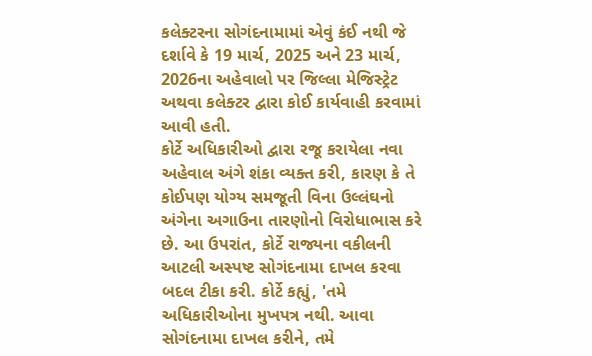કલેક્ટરના સોગંદનામામાં એવું કંઈ નથી જે દર્શાવે કે 19 માર્ચ, 2025 અને 23 માર્ચ, 2026ના અહેવાલો પર જિલ્લા મેજિસ્ટ્રેટ અથવા કલેક્ટર દ્વારા કોઈ કાર્યવાહી કરવામાં આવી હતી.
કોર્ટે અધિકારીઓ દ્વારા રજૂ કરાયેલા નવા અહેવાલ અંગે શંકા વ્યક્ત કરી, કારણ કે તે કોઈપણ યોગ્ય સમજૂતી વિના ઉલ્લંઘનો અંગેના અગાઉના તારણોનો વિરોધાભાસ કરે છે. આ ઉપરાંત, કોર્ટે રાજ્યના વકીલની આટલી અસ્પષ્ટ સોગંદનામા દાખલ કરવા બદલ ટીકા કરી. કોર્ટે કહ્યું, 'તમે અધિકારીઓના મુખપત્ર નથી. આવા સોગંદનામા દાખલ કરીને, તમે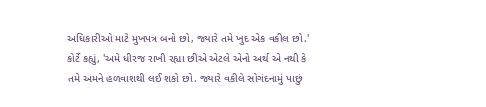અધિકારીઓ માટે મુખપત્ર બનો છો, જ્યારે તમે ખુદ એક વકીલ છો.'
કોર્ટે કહ્યું, 'અમે ધીરજ રાખી રહ્યા છીએ એટલે એનો અર્થ એ નથી કે તમે અમને હળવાશથી લઈ શકો છો. જ્યારે વકીલે સોગંદનામું પાછું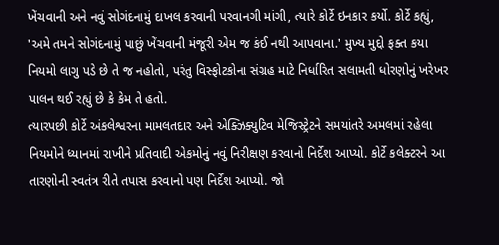ખેંચવાની અને નવું સોગંદનામું દાખલ કરવાની પરવાનગી માંગી, ત્યારે કોર્ટે ઇનકાર કર્યો. કોર્ટે કહ્યું, 'અમે તમને સોગંદનામું પાછું ખેંચવાની મંજૂરી એમ જ કંઈ નથી આપવાના.' મુખ્ય મુદ્દો ફક્ત કયા નિયમો લાગુ પડે છે તે જ નહોતો, પરંતુ વિસ્ફોટકોના સંગ્રહ માટે નિર્ધારિત સલામતી ધોરણોનું ખરેખર પાલન થઈ રહ્યું છે કે કેમ તે હતો.
ત્યારપછી કોર્ટે અંકલેશ્વરના મામલતદાર અને એક્ઝિક્યુટિવ મેજિસ્ટ્રેટને સમયાંતરે અમલમાં રહેલા નિયમોને ધ્યાનમાં રાખીને પ્રતિવાદી એકમોનું નવું નિરીક્ષણ કરવાનો નિર્દેશ આપ્યો. કોર્ટે કલેક્ટરને આ તારણોની સ્વતંત્ર રીતે તપાસ કરવાનો પણ નિર્દેશ આપ્યો. જો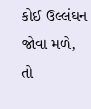કોઈ ઉલ્લંઘન જોવા મળે, તો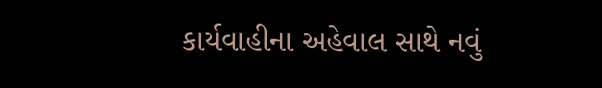કાર્યવાહીના અહેવાલ સાથે નવું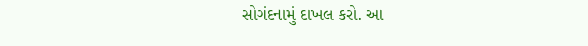સોગંદનામું દાખલ કરો. આ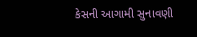કેસની આગામી સુનાવણી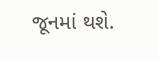જૂનમાં થશે.